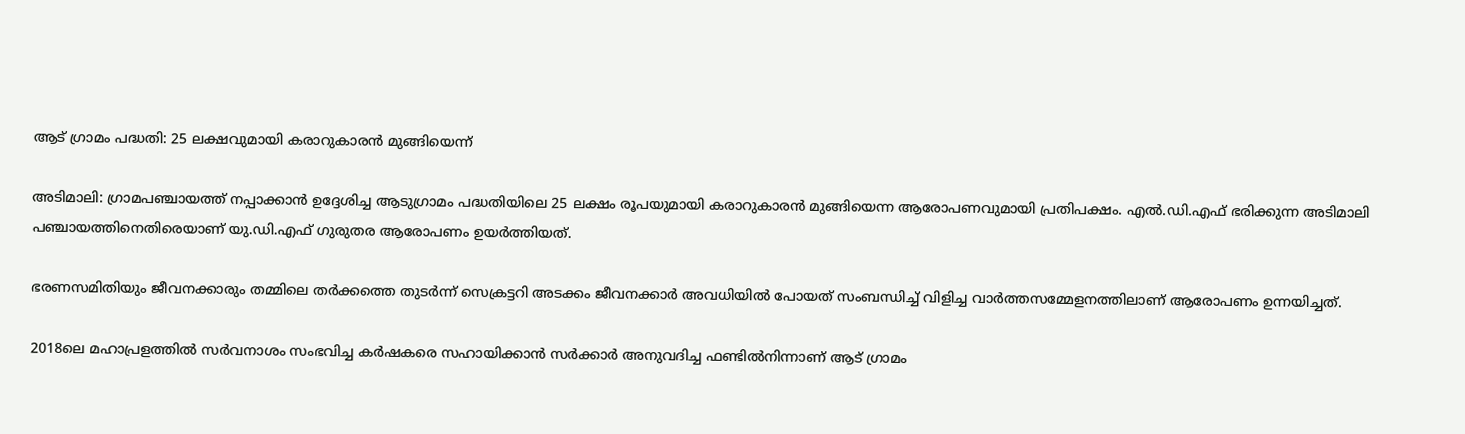ആട് ഗ്രാമം പദ്ധതി: 25 ലക്ഷവുമായി കരാറുകാരന്‍ മുങ്ങിയെന്ന്

അടിമാലി: ഗ്രാമപഞ്ചായത്ത് നപ്പാക്കാന്‍ ഉദ്ദേശിച്ച ആടുഗ്രാമം പദ്ധതിയിലെ 25 ലക്ഷം രൂപയുമായി കരാറുകാരന്‍ മുങ്ങിയെന്ന ആരോപണവുമായി പ്രതിപക്ഷം. എല്‍.ഡി.എഫ് ഭരിക്കുന്ന അടിമാലി പഞ്ചായത്തിനെതിരെയാണ് യു.ഡി.എഫ് ഗുരുതര ആരോപണം ഉയര്‍ത്തിയത്.

ഭരണസമിതിയും ജീവനക്കാരും തമ്മിലെ തര്‍ക്കത്തെ തുടര്‍ന്ന് സെക്രട്ടറി അടക്കം ജീവനക്കാര്‍ അവധിയില്‍ പോയത് സംബന്ധിച്ച് വിളിച്ച വാര്‍ത്തസമ്മേളനത്തിലാണ് ആരോപണം ഉന്നയിച്ചത്.

2018ലെ മഹാപ്രളത്തില്‍ സർവനാശം സംഭവിച്ച കര്‍ഷകരെ സഹായിക്കാൻ സര്‍ക്കാര്‍ അനുവദിച്ച ഫണ്ടില്‍നിന്നാണ് ആട് ഗ്രാമം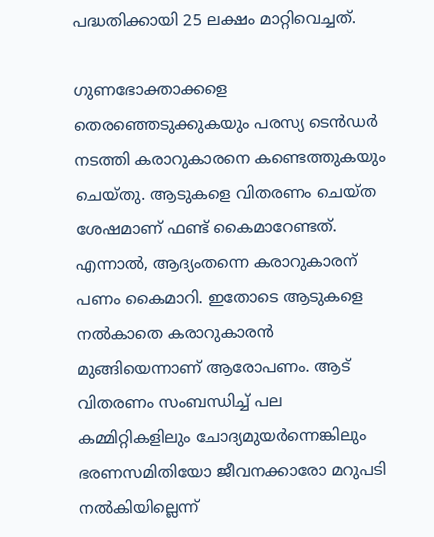പദ്ധതിക്കായി 25 ലക്ഷം മാറ്റിവെച്ചത്.

ഗുണഭോക്താക്കളെ തെരഞ്ഞെടുക്കുകയും പരസ്യ ടെൻഡര്‍ നടത്തി കരാറുകാരനെ കണ്ടെത്തുകയും ചെയ്തു. ആടുകളെ വിതരണം ചെയ്ത ശേഷമാണ് ഫണ്ട് കൈമാറേണ്ടത്. എന്നാല്‍, ആദ്യംതന്നെ കരാറുകാരന് പണം കൈമാറി. ഇതോടെ ആടുകളെ നൽകാതെ കരാറുകാരന്‍ മുങ്ങിയെന്നാണ് ആരോപണം. ആട് വിതരണം സംബന്ധിച്ച് പല കമ്മിറ്റികളിലും ചോദ്യമുയര്‍ന്നെങ്കിലും ഭരണസമിതിയോ ജീവനക്കാരോ മറുപടി നല്‍കിയില്ലെന്ന്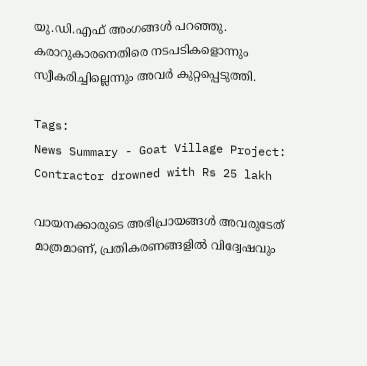യു.ഡി.എഫ് അംഗങ്ങൾ പറഞ്ഞു. കരാറുകാരനെതിരെ നടപടികളൊന്നും സ്വീകരിച്ചില്ലെന്നും അവർ കുറ്റപ്പെടുത്തി.

Tags:
News Summary - Goat Village Project: Contractor drowned with Rs 25 lakh

വായനക്കാരുടെ അഭിപ്രായങ്ങള്‍ അവരുടേത് മാത്രമാണ്, പ്രതികരണങ്ങളിൽ വിദ്വേഷവും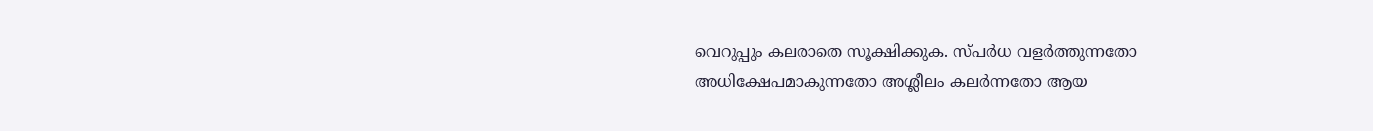വെറുപ്പും കലരാതെ സൂക്ഷിക്കുക. സ്പർധ വളർത്തുന്നതോ അധിക്ഷേപമാകുന്നതോ അശ്ലീലം കലർന്നതോ ആയ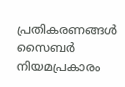പ്രതികരണങ്ങൾ സൈബർ നിയമപ്രകാരം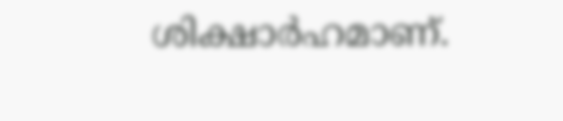ശിക്ഷാർഹമാണ്.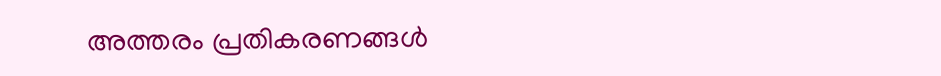അത്തരം പ്രതികരണങ്ങൾ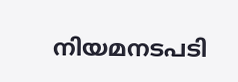നിയമനടപടി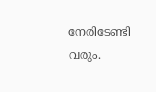നേരിടേണ്ടി വരും.